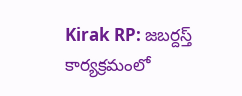Kirak RP: జబర్దస్త్ కార్యక్రమంలో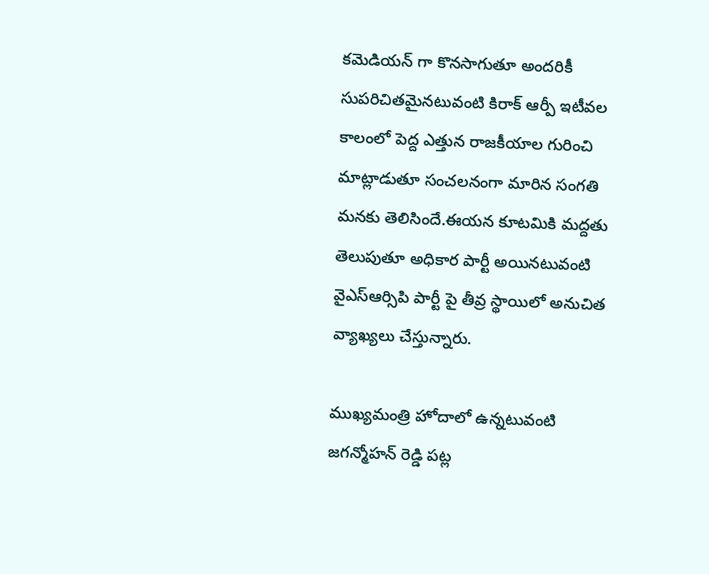కమెడియన్ గా కొనసాగుతూ అందరికీ సుపరిచితమైనటువంటి కిరాక్ ఆర్పీ ఇటీవల కాలంలో పెద్ద ఎత్తున రాజకీయాల గురించి మాట్లాడుతూ సంచలనంగా మారిన సంగతి మనకు తెలిసిందే.ఈయన కూటమికి మద్దతు తెలుపుతూ అధికార పార్టీ అయినటువంటి వైఎస్ఆర్సిపి పార్టీ పై తీవ్ర స్థాయిలో అనుచిత వ్యాఖ్యలు చేస్తున్నారు.

ముఖ్యమంత్రి హోదాలో ఉన్నటువంటి జగన్మోహన్ రెడ్డి పట్ల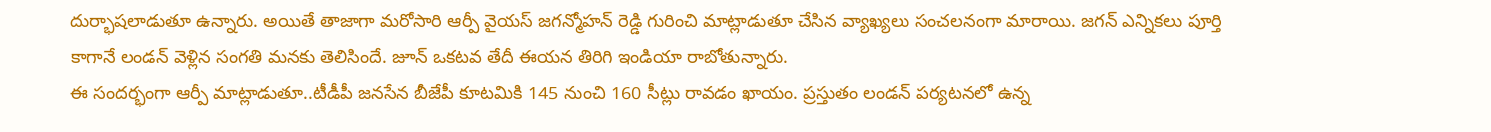దుర్భాషలాడుతూ ఉన్నారు. అయితే తాజాగా మరోసారి ఆర్పీ వైయస్ జగన్మోహన్ రెడ్డి గురించి మాట్లాడుతూ చేసిన వ్యాఖ్యలు సంచలనంగా మారాయి. జగన్ ఎన్నికలు పూర్తి కాగానే లండన్ వెళ్లిన సంగతి మనకు తెలిసిందే. జూన్ ఒకటవ తేదీ ఈయన తిరిగి ఇండియా రాబోతున్నారు.
ఈ సందర్భంగా ఆర్పీ మాట్లాడుతూ..టీడీపీ జనసేన బీజేపీ కూటమికి 145 నుంచి 160 సీట్లు రావడం ఖాయం. ప్రస్తుతం లండన్ పర్యటనలో ఉన్న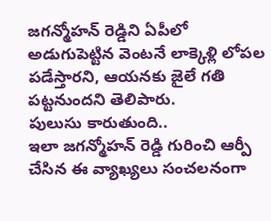జగన్మోహన్ రెడ్డిని ఏపీలో అడుగుపెట్టిన వెంటనే లాక్కెళ్లి లోపల పడేస్తారని, ఆయనకు జైలే గతి పట్టనుందని తెలిపారు.
పులుసు కారుతుంది..
ఇలా జగన్మోహన్ రెడ్డి గురించి ఆర్పీ చేసిన ఈ వ్యాఖ్యలు సంచలనంగా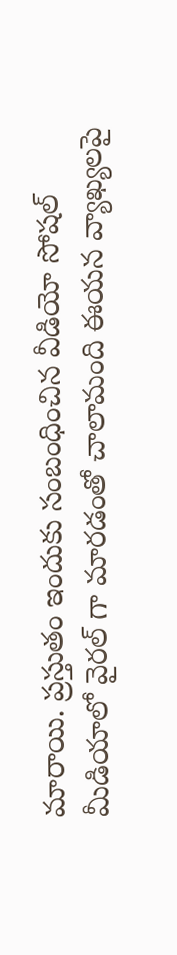మారాయి. ప్రస్తుతం ఇందుకు సంబంధించిన వీడియో సోషల్ మీడియాలో వైరల్ గా మారడంతో చాలామంది ఈయన వ్యాఖ్యలపై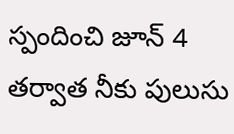స్పందించి జూన్ 4 తర్వాత నీకు పులుసు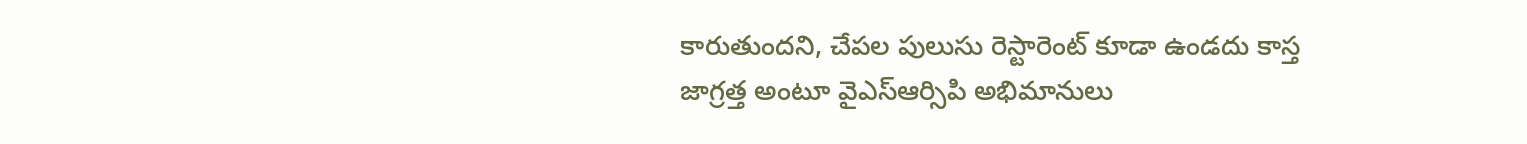కారుతుందని, చేపల పులుసు రెస్టారెంట్ కూడా ఉండదు కాస్త జాగ్రత్త అంటూ వైఎస్ఆర్సిపి అభిమానులు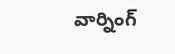వార్నింగ్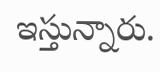ఇస్తున్నారు.